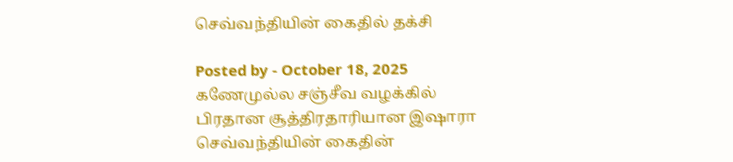செவ்வந்தியின் கைதில் தக்சி

Posted by - October 18, 2025
கணேமுல்ல சஞ்சீவ வழக்கில் பிரதான சூத்திரதாரியான இஷாரா செவ்வந்தியின் கைதின்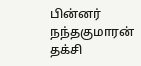பின்னர் நந்தகுமாரன் தக்சி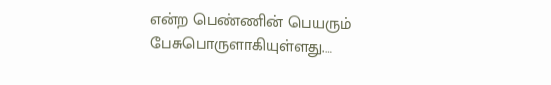என்ற பெண்ணின் பெயரும் பேசுபொருளாகியுள்ளது.…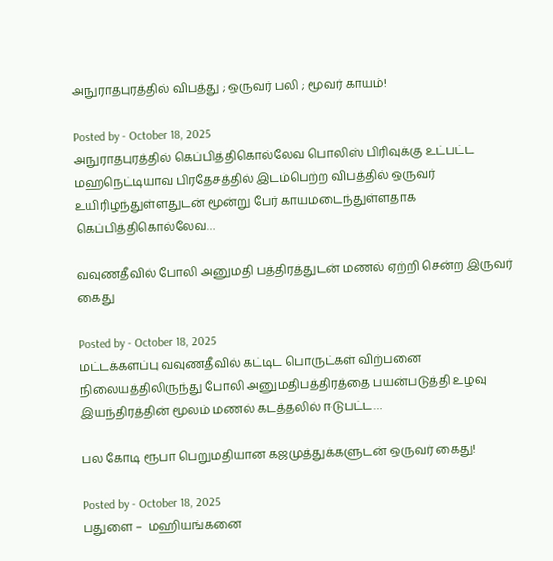அநுராதபுரத்தில் விபத்து ; ஒருவர் பலி ; மூவர் காயம்!

Posted by - October 18, 2025
அநுராதபுரத்தில் கெப்பித்திகொல்லேவ பொலிஸ் பிரிவுக்கு உட்பட்ட மஹநெட்டியாவ பிரதேசத்தில் இடம்பெற்ற விபத்தில் ஒருவர் உயிரிழந்துள்ளதுடன் மூன்று பேர் காயமடைந்துள்ளதாக கெப்பித்திகொல்லேவ…

வவுணதீவில் போலி அனுமதி பத்திரத்துடன் மணல் ஏற்றி சென்ற இருவர் கைது

Posted by - October 18, 2025
மட்டக்களப்பு வவுணதீவில் கட்டிட பொருட்கள் விற்பனை நிலையத்திலிருந்து போலி அனுமதிபத்திரத்தை பயன்படுத்தி உழவு இயந்திரத்தின் மூலம் மணல் கடத்தலில் ஈடுபட்ட…

பல கோடி ரூபா பெறுமதியான கஜமுத்துக்களுடன் ஒருவர் கைது!

Posted by - October 18, 2025
பதுளை –  மஹியங்கனை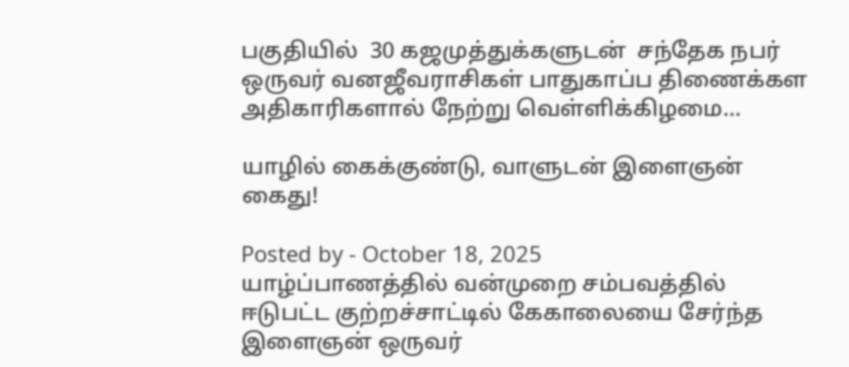பகுதியில்  30 கஜமுத்துக்களுடன்  சந்தேக நபர் ஒருவர் வனஜீவராசிகள் பாதுகாப்ப திணைக்கள அதிகாரிகளால் நேற்று வெள்ளிக்கிழமை…

யாழில் கைக்குண்டு, வாளுடன் இளைஞன் கைது!

Posted by - October 18, 2025
யாழ்ப்பாணத்தில் வன்முறை சம்பவத்தில் ஈடுபட்ட குற்றச்சாட்டில் கேகாலையை சேர்ந்த இளைஞன் ஒருவர்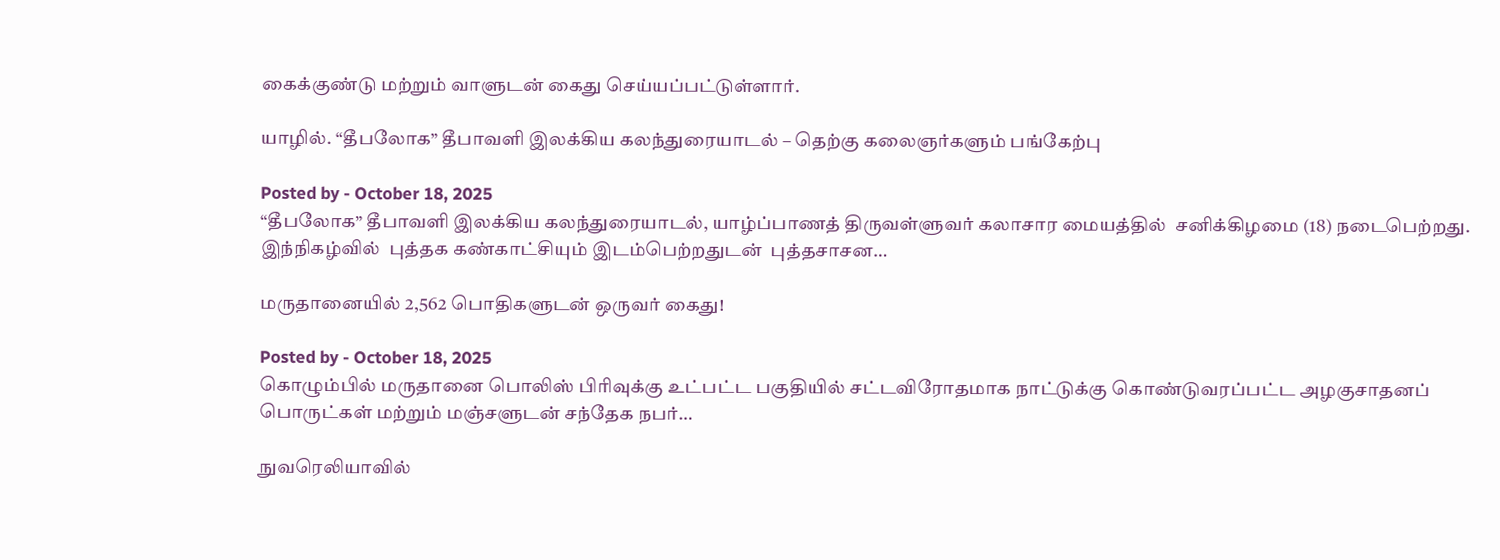கைக்குண்டு மற்றும் வாளுடன் கைது செய்யப்பட்டுள்ளார்.

யாழில். “தீபலோக” தீபாவளி இலக்கிய கலந்துரையாடல் – தெற்கு கலைஞர்களும் பங்கேற்பு

Posted by - October 18, 2025
“தீபலோக” தீபாவளி இலக்கிய கலந்துரையாடல், யாழ்ப்பாணத் திருவள்ளுவர் கலாசார மையத்தில்  சனிக்கிழமை (18) நடைபெற்றது. இந்நிகழ்வில்  புத்தக கண்காட்சியும் இடம்பெற்றதுடன்  புத்தசாசன…

மருதானையில் 2,562 பொதிகளுடன் ஒருவர் கைது!

Posted by - October 18, 2025
கொழும்பில் மருதானை பொலிஸ் பிரிவுக்கு உட்பட்ட பகுதியில் சட்டவிரோதமாக நாட்டுக்கு கொண்டுவரப்பட்ட அழகுசாதனப் பொருட்கள் மற்றும் மஞ்சளுடன் சந்தேக நபர்…

நுவரெலியாவில்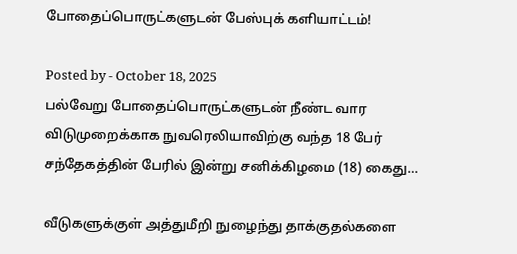போதைப்பொருட்களுடன் பேஸ்புக் களியாட்டம்!

Posted by - October 18, 2025
பல்வேறு போதைப்பொருட்களுடன் நீண்ட வார விடுமுறைக்காக நுவரெலியாவிற்கு வந்த 18 பேர் சந்தேகத்தின் பேரில் இன்று சனிக்கிழமை (18) கைது…

வீடுகளுக்குள் அத்துமீறி நுழைந்து தாக்குதல்களை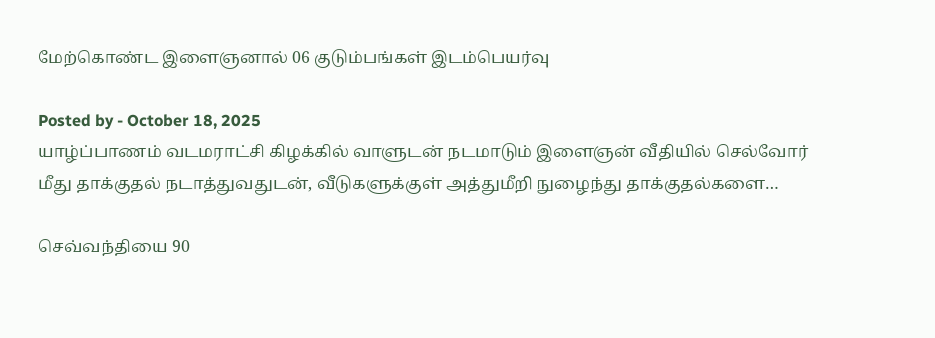மேற்கொண்ட இளைஞனால் 06 குடும்பங்கள் இடம்பெயர்வு

Posted by - October 18, 2025
யாழ்ப்பாணம் வடமராட்சி கிழக்கில் வாளுடன் நடமாடும் இளைஞன் வீதியில் செல்வோர் மீது தாக்குதல் நடாத்துவதுடன், வீடுகளுக்குள் அத்துமீறி நுழைந்து தாக்குதல்களை…

செவ்வந்தியை 90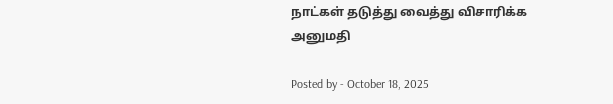நாட்கள் தடுத்து வைத்து விசாரிக்க அனுமதி

Posted by - October 18, 2025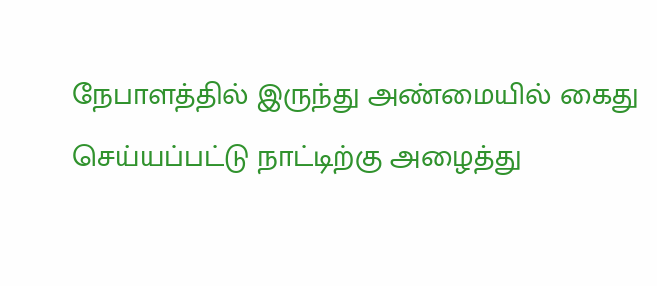நேபாளத்தில் இருந்து அண்மையில் கைது செய்யப்பட்டு நாட்டிற்கு அழைத்து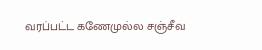வரப்பட்ட கணேமுல்ல சஞ்சீவ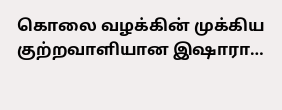கொலை வழக்கின் முக்கிய குற்றவாளியான இஷாரா…